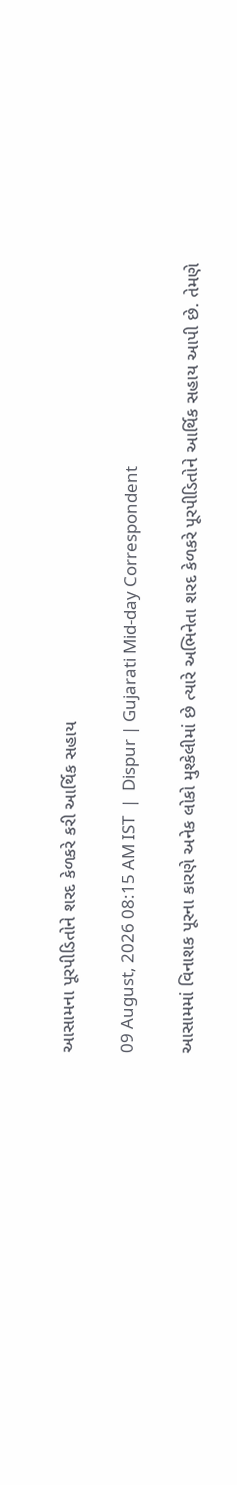આસામના પૂરપીડિતોને શરદ કેળકરે કરી આર્થિક સહાય

09 August, 2026 08:15 AM IST  |  Dispur | Gujarati Mid-day Correspondent

આસામમાં વિનાશક પૂરના કારણે અનેક લોકો મુશ્કેલીમાં છે ત્યારે અભિનેતા શરદ કેળકરે પૂરપીડિતોને આર્થિક સહાય આપી છે. તેમણે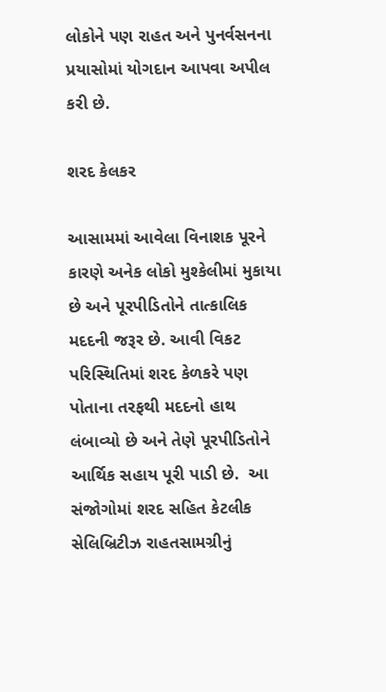લોકોને પણ રાહત અને પુનર્વસનના પ્રયાસોમાં યોગદાન આપવા અપીલ કરી છે.

શરદ કેલકર

આસામમાં આવેલા વિનાશક પૂરને કારણે અનેક લોકો મુશ્કેલીમાં મુકાયા છે અને પૂરપીડિતોને તાત્કાલિક મદદની જરૂર છે. આવી વિકટ પરિસ્થિતિમાં શરદ કેળકરે પણ પોતાના તરફથી મદદનો હાથ લંબાવ્યો છે અને તેણે પૂરપીડિતોને આર્થિક સહાય પૂરી પાડી છે.  આ સંજોગોમાં શરદ સહિત કેટલીક સેલિબ્રિટીઝ રાહતસામગ્રીનું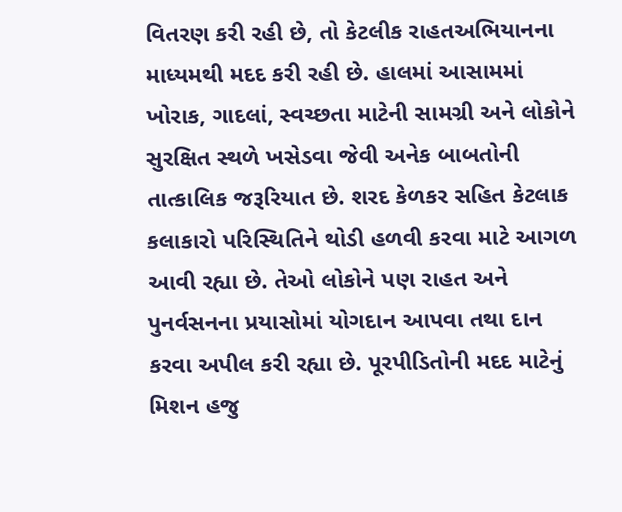વિતરણ કરી રહી છે, તો કેટલીક રાહતઅભિયાનના માધ્યમથી મદદ કરી રહી છે. હાલમાં આસામમાં ખોરાક, ગાદલાં, સ્વચ્છતા માટેની સામગ્રી અને લોકોને સુરક્ષિત સ્થળે ખસેડવા જેવી અનેક બાબતોની તાત્કાલિક જરૂરિયાત છે. શરદ કેળકર સહિત કેટલાક કલાકારો પરિસ્થિતિને થોડી હળવી કરવા માટે આગળ આવી રહ્યા છે. તેઓ લોકોને પણ રાહત અને પુનર્વસનના પ્રયાસોમાં યોગદાન આપવા તથા દાન કરવા અપીલ કરી રહ્યા છે. પૂરપીડિતોની મદદ માટેનું મિશન હજુ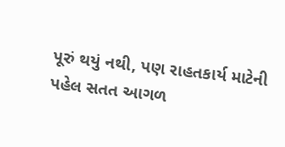પૂરું થયું નથી, પણ રાહતકાર્ય માટેની પહેલ સતત આગળ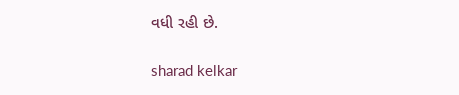વધી રહી છે.

sharad kelkar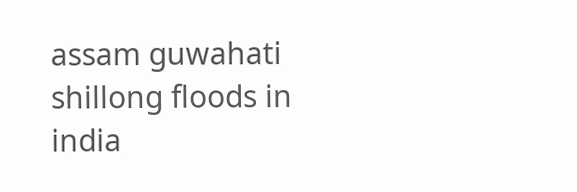assam guwahati shillong floods in india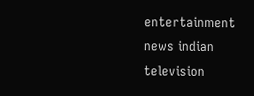entertainment news indian television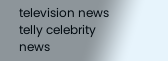television news telly celebrity news